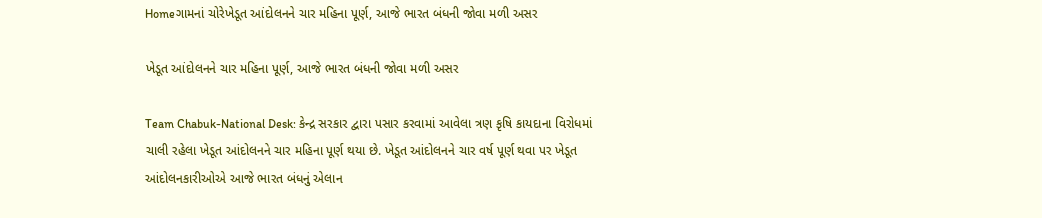Homeગામનાં ચોરેખેડૂત આંદોલનને ચાર મહિના પૂર્ણ, આજે ભારત બંધની જોવા મળી અસર

ખેડૂત આંદોલનને ચાર મહિના પૂર્ણ, આજે ભારત બંધની જોવા મળી અસર

Team Chabuk-National Desk: કેન્દ્ર સરકાર દ્વારા પસાર કરવામાં આવેલા ત્રણ કૃષિ કાયદાના વિરોધમાં ચાલી રહેલા ખેડૂત આંદોલનને ચાર મહિના પૂર્ણ થયા છે. ખેડૂત આંદોલનને ચાર વર્ષ પૂર્ણ થવા પર ખેડૂત આંદોલનકારીઓએ આજે ભારત બંધનું એલાન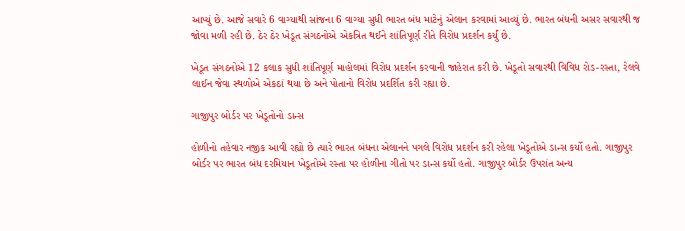આપ્યું છે. આજે સવારે 6 વાગ્યાથી સાંજના 6 વાગ્યા સુધી ભારત બંધ માટેનું એલાન કરવામાં આવ્યું છે. ભારત બંધની અસર સવારથી જ જોવા મળી રહી છે. ઠેર ઠેર ખેડૂત સંગઠનોએ એકત્રિત થઈને શાંતિપૂર્ણ રીતે વિરોધ પ્રદર્શન કર્યું છે.

ખેડૂત સંગઠનોએ 12 કલાક સુધી શાંતિપૂર્ણ માહોલમાં વિરોધ પ્રદર્શન કરવાની જાહેરાત કરી છે. ખેડૂતો સવારથી વિવિધ રોડ-રસ્તા, રેલવે લાઈન જેવા સ્થળોએ એકઠાં થયા છે અને પોતાનો વિરોધ પ્રદર્શિત કરી રહ્યા છે.

ગાજીપુર બોર્ડર પર ખેડૂતોનો ડાન્સ

હોળીનો તહેવાર નજીક આવી રહ્યો છે ત્યારે ભારત બંધના એલાનને પગલે વિરોધ પ્રદર્શન કરી રહેલા ખેડૂતોએ ડાન્સ કર્યો હતો. ગાજીપુર બોર્ડર પર ભારત બંધ દરમિયાન ખેડૂતોએ રસ્તા પર હોળીના ગીતો પર ડાન્સ કર્યો હતો. ગાજીપુર બોર્ડર ઉપરાંત અન્ય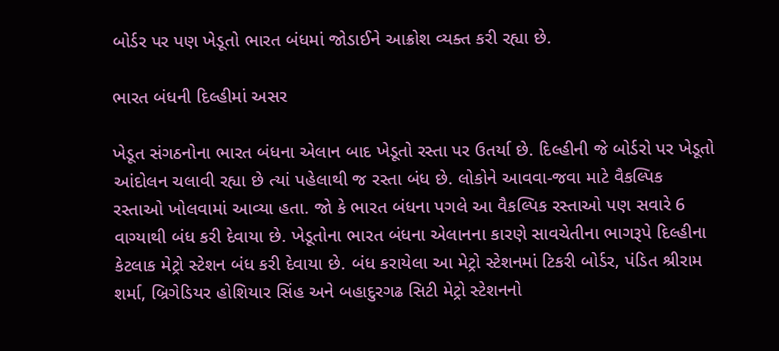બોર્ડર પર પણ ખેડૂતો ભારત બંધમાં જોડાઈને આક્રોશ વ્યક્ત કરી રહ્યા છે.

ભારત બંધની દિલ્હીમાં અસર

ખેડૂત સંગઠનોના ભારત બંધના એલાન બાદ ખેડૂતો રસ્તા પર ઉતર્યા છે. દિલ્હીની જે બોર્ડરો પર ખેડૂતો આંદોલન ચલાવી રહ્યા છે ત્યાં પહેલાથી જ રસ્તા બંધ છે. લોકોને આવવા-જવા માટે વૈકલ્પિક રસ્તાઓ ખોલવામાં આવ્યા હતા. જો કે ભારત બંધના પગલે આ વૈકલ્પિક રસ્તાઓ પણ સવારે 6 વાગ્યાથી બંધ કરી દેવાયા છે. ખેડૂતોના ભારત બંધના એલાનના કારણે સાવચેતીના ભાગરૂપે દિલ્હીના કેટલાક મેટ્રો સ્ટેશન બંધ કરી દેવાયા છે. બંધ કરાયેલા આ મેટ્રો સ્ટેશનમાં ટિકરી બોર્ડર, પંડિત શ્રીરામ શર્મા, બ્રિગેડિયર હોશિયાર સિંહ અને બહાદુરગઢ સિટી મેટ્રો સ્ટેશનનો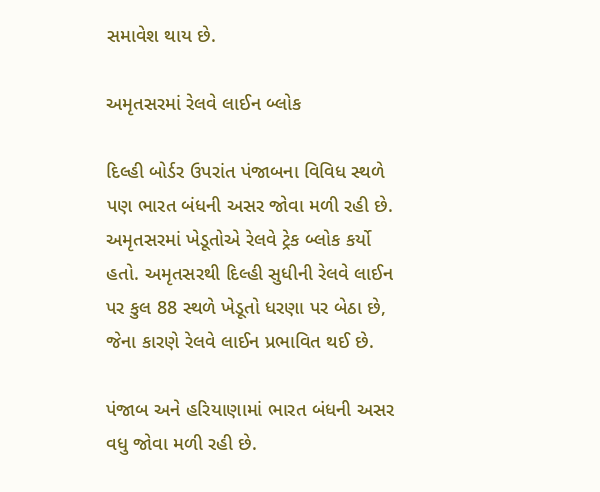સમાવેશ થાય છે.

અમૃતસરમાં રેલવે લાઈન બ્લોક

દિલ્હી બોર્ડર ઉપરાંત પંજાબના વિવિધ સ્થળે પણ ભારત બંધની અસર જોવા મળી રહી છે. અમૃતસરમાં ખેડૂતોએ રેલવે ટ્રેક બ્લોક કર્યો હતો. અમૃતસરથી દિલ્હી સુધીની રેલવે લાઈન પર કુલ 88 સ્થળે ખેડૂતો ધરણા પર બેઠા છે, જેના કારણે રેલવે લાઈન પ્રભાવિત થઈ છે.

પંજાબ અને હરિયાણામાં ભારત બંધની અસર વધુ જોવા મળી રહી છે.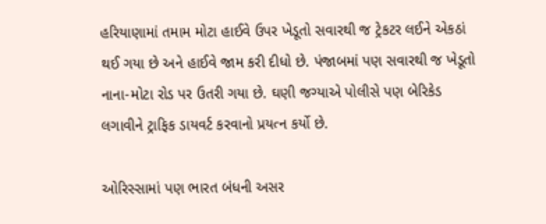હરિયાણામાં તમામ મોટા હાઈવે ઉપર ખેડૂતો સવારથી જ ટ્રેકટર લઈને એકઠાં થઈ ગયા છે અને હાઈવે જામ કરી દીધો છે. પંજાબમાં પણ સવારથી જ ખેડૂતો નાના-મોટા રોડ પર ઉતરી ગયા છે. ઘણી જગ્યાએ પોલીસે પણ બેરિકેડ લગાવીને ટ્રાફિક ડાયવર્ટ કરવાનો પ્રયત્ન કર્યો છે.

ઓરિસ્સામાં પણ ભારત બંધની અસર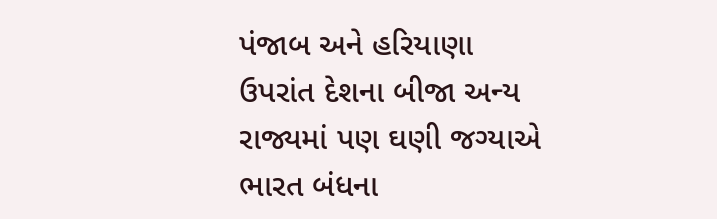પંજાબ અને હરિયાણા ઉપરાંત દેશના બીજા અન્ય રાજ્યમાં પણ ઘણી જગ્યાએ ભારત બંધના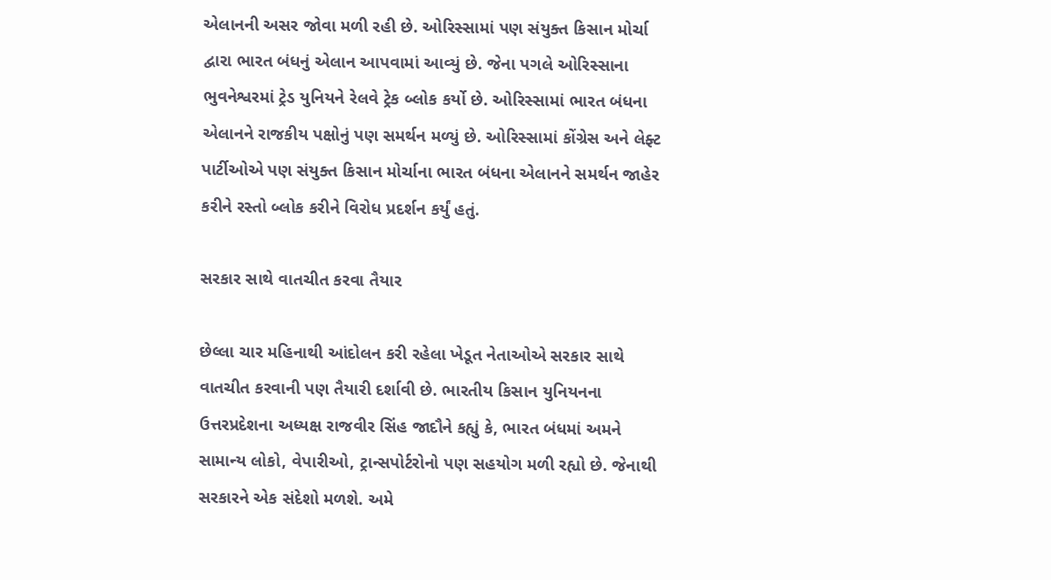એલાનની અસર જોવા મળી રહી છે. ઓરિસ્સામાં પણ સંયુક્ત કિસાન મોર્ચા દ્વારા ભારત બંધનું એલાન આપવામાં આવ્યું છે. જેના પગલે ઓરિસ્સાના ભુવનેશ્વરમાં ટ્રેડ યુનિયને રેલવે ટ્રેક બ્લોક કર્યો છે. ઓરિસ્સામાં ભારત બંધના એલાનને રાજકીય પક્ષોનું પણ સમર્થન મળ્યું છે. ઓરિસ્સામાં કોંગ્રેસ અને લેફ્ટ પાર્ટીઓએ પણ સંયુક્ત કિસાન મોર્ચાના ભારત બંધના એલાનને સમર્થન જાહેર કરીને રસ્તો બ્લોક કરીને વિરોધ પ્રદર્શન કર્યું હતું.

સરકાર સાથે વાતચીત કરવા તૈયાર

છેલ્લા ચાર મહિનાથી આંદોલન કરી રહેલા ખેડૂત નેતાઓએ સરકાર સાથે વાતચીત કરવાની પણ તૈયારી દર્શાવી છે. ભારતીય કિસાન યુનિયનના ઉત્તરપ્રદેશના અધ્યક્ષ રાજવીર સિંહ જાદૌને કહ્યું કે, ભારત બંધમાં અમને સામાન્ય લોકો, વેપારીઓ, ટ્રાન્સપોર્ટરોનો પણ સહયોગ મળી રહ્યો છે. જેનાથી સરકારને એક સંદેશો મળશે. અમે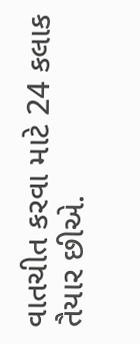વાતચીત કરવા માટે 24 કલાક તૈયાર છીએ.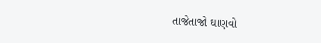તાજેતાજો ઘાણવો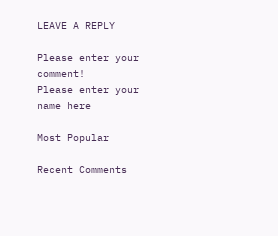LEAVE A REPLY

Please enter your comment!
Please enter your name here

Most Popular

Recent Comments